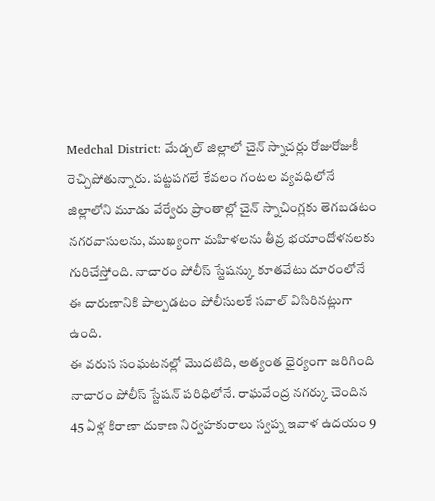Medchal District: మేడ్చల్ జిల్లాలో చైన్ స్నాచర్లు రోజురోజుకీ రెచ్చిపోతున్నారు. పట్టపగలే కేవలం గంటల వ్యవధిలోనే జిల్లాలోని మూడు వేర్వేరు ప్రాంతాల్లో చైన్ స్నాచింగ్లకు తెగబడటం నగరవాసులను, ముఖ్యంగా మహిళలను తీవ్ర భయాందోళనలకు గురిచేస్తోంది. నాచారం పోలీస్ స్టేషన్కు కూతవేటు దూరంలోనే ఈ దారుణానికి పాల్పడటం పోలీసులకే సవాల్ విసిరినట్లుగా ఉంది.
ఈ వరుస సంఘటనల్లో మొదటిది, అత్యంత ధైర్యంగా జరిగింది నాచారం పోలీస్ స్టేషన్ పరిధిలోనే. రాఘవేంద్ర నగర్కు చెందిన 45 ఏళ్ల కిరాణా దుకాణ నిర్వహకురాలు స్వప్న ఇవాళ ఉదయం 9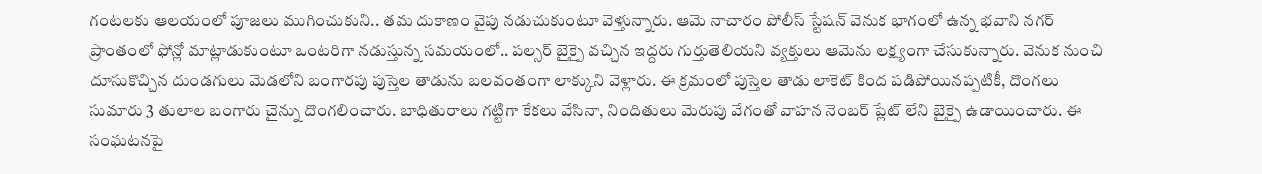గంటలకు ఆలయంలో పూజలు ముగించుకుని.. తమ దుకాణం వైపు నడుచుకుంటూ వెళ్తున్నారు. ఆమె నాచారం పోలీస్ స్టేషన్ వెనుక భాగంలో ఉన్న భవాని నగర్ ప్రాంతంలో ఫోన్లో మాట్లాడుకుంటూ ఒంటరిగా నడుస్తున్న సమయంలో.. పల్సర్ బైక్పై వచ్చిన ఇద్దరు గుర్తుతెలియని వ్యక్తులు ఆమెను లక్ష్యంగా చేసుకున్నారు. వెనుక నుంచి దూసుకొచ్చిన దుండగులు మెడలోని బంగారపు పుస్తెల తాడును బలవంతంగా లాక్కుని వెళ్లారు. ఈ క్రమంలో పుస్తెల తాడు లాకెట్ కింద పడిపోయినప్పటికీ, దొంగలు సుమారు 3 తులాల బంగారు చైన్ను దొంగలించారు. బాధితురాలు గట్టిగా కేకలు వేసినా, నిందితులు మెరుపు వేగంతో వాహన నెంబర్ ప్లేట్ లేని బైక్పై ఉడాయించారు. ఈ సంఘటనపై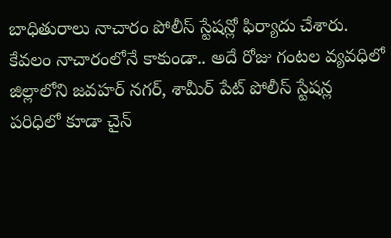బాధితురాలు నాచారం పోలీస్ స్టేషన్లో ఫిర్యాదు చేశారు.
కేవలం నాచారంలోనే కాకుండా.. అదే రోజు గంటల వ్యవధిలో జిల్లాలోని జవహర్ నగర్, శామీర్ పేట్ పోలీస్ స్టేషన్ల పరిధిలో కూడా చైన్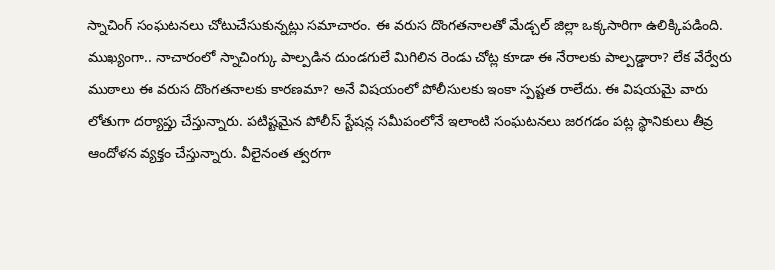స్నాచింగ్ సంఘటనలు చోటుచేసుకున్నట్లు సమాచారం. ఈ వరుస దొంగతనాలతో మేడ్చల్ జిల్లా ఒక్కసారిగా ఉలిక్కిపడింది. ముఖ్యంగా.. నాచారంలో స్నాచింగ్కు పాల్పడిన దుండగులే మిగిలిన రెండు చోట్ల కూడా ఈ నేరాలకు పాల్పడ్డారా? లేక వేర్వేరు ముఠాలు ఈ వరుస దొంగతనాలకు కారణమా? అనే విషయంలో పోలీసులకు ఇంకా స్పష్టత రాలేదు. ఈ విషయమై వారు లోతుగా దర్యాప్తు చేస్తున్నారు. పటిష్టమైన పోలీస్ స్టేషన్ల సమీపంలోనే ఇలాంటి సంఘటనలు జరగడం పట్ల స్థానికులు తీవ్ర ఆందోళన వ్యక్తం చేస్తున్నారు. వీలైనంత త్వరగా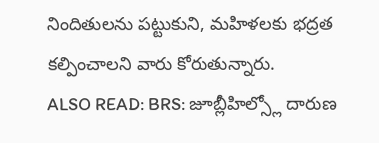నిందితులను పట్టుకుని, మహిళలకు భద్రత కల్పించాలని వారు కోరుతున్నారు.
ALSO READ: BRS: జూబ్లీహిల్స్లో దారుణ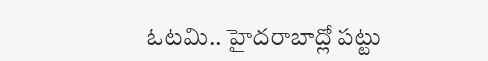ఓటమి.. హైదరాబాద్లో పట్టు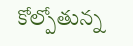కోల్పోతున్న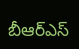బీఆర్ఎస్